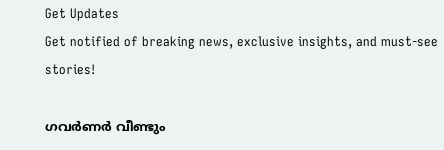Get Updates
Get notified of breaking news, exclusive insights, and must-see stories!

ഗവര്‍ണര്‍ വീണ്ടും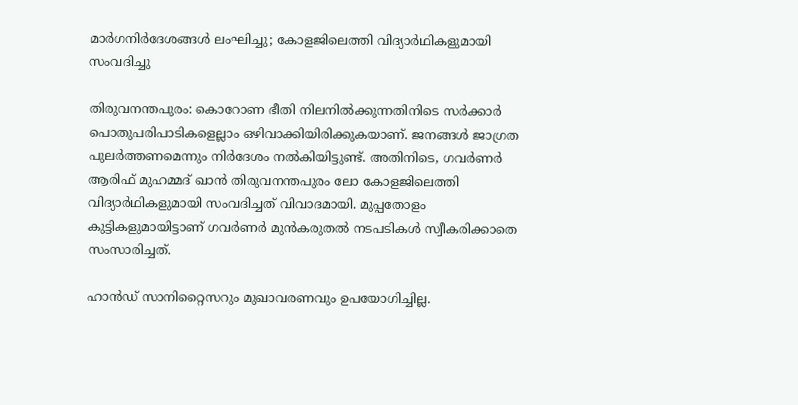മാര്‍ഗനിര്‍ദേശങ്ങള്‍ ലംഘിച്ചു; കോളജിലെത്തി വിദ്യാര്‍ഥികളുമായി സംവദിച്ചു

തിരുവനന്തപുരം: കൊറോണ ഭീതി നിലനില്‍ക്കുന്നതിനിടെ സര്‍ക്കാര്‍ പൊതുപരിപാടികളെല്ലാം ഒഴിവാക്കിയിരിക്കുകയാണ്. ജനങ്ങള്‍ ജാഗ്രത പുലര്‍ത്തണമെന്നും നിര്‍ദേശം നല്‍കിയിട്ടുണ്ട്. അതിനിടെ, ഗവര്‍ണര്‍ ആരിഫ് മുഹമ്മദ് ഖാന്‍ തിരുവനന്തപുരം ലോ കോളജിലെത്തി വിദ്യാര്‍ഥികളുമായി സംവദിച്ചത് വിവാദമായി. മുപ്പതോളം കുട്ടികളുമായിട്ടാണ് ഗവര്‍ണര്‍ മുന്‍കരുതല്‍ നടപടികള്‍ സ്വീകരിക്കാതെ സംസാരിച്ചത്.

ഹാന്‍ഡ് സാനിറ്റൈസറും മുഖാവരണവും ഉപയോഗിച്ചില്ല.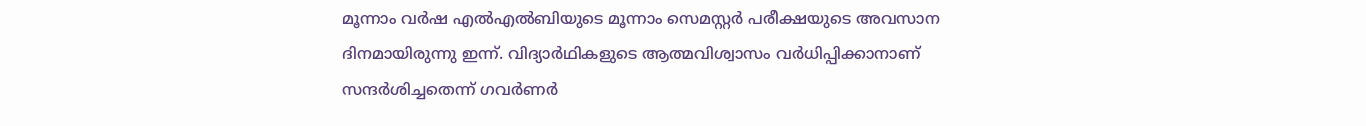മൂന്നാം വര്‍ഷ എല്‍എല്‍ബിയുടെ മൂന്നാം സെമസ്റ്റര്‍ പരീക്ഷയുടെ അവസാന ദിനമായിരുന്നു ഇന്ന്. വിദ്യാര്‍ഥികളുടെ ആത്മവിശ്വാസം വര്‍ധിപ്പിക്കാനാണ് സന്ദര്‍ശിച്ചതെന്ന് ഗവര്‍ണര്‍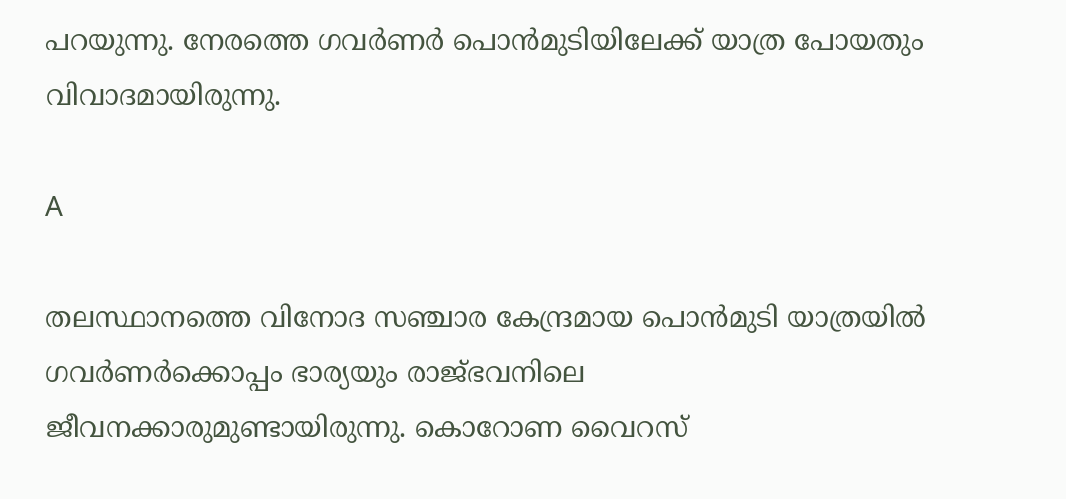പറയുന്നു. നേരത്തെ ഗവര്‍ണര്‍ പൊന്‍മുടിയിലേക്ക് യാത്ര പോയതും വിവാദമായിരുന്നു.

A

തലസ്ഥാനത്തെ വിനോദ സഞ്ചാര കേന്ദ്രമായ പൊന്‍മുടി യാത്രയില്‍ ഗവര്‍ണര്‍ക്കൊപ്പം ഭാര്യയും രാജ്ഭവനിലെ ജീവനക്കാരുമുണ്ടായിരുന്നു. കൊറോണ വൈറസ്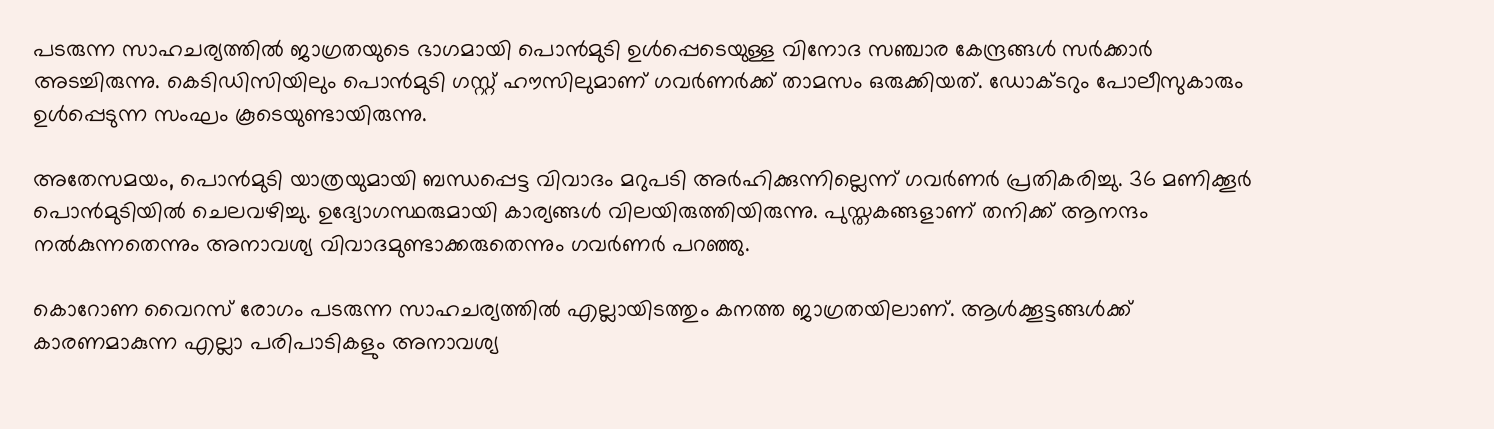പടരുന്ന സാഹചര്യത്തില്‍ ജാഗ്രതയുടെ ഭാഗമായി പൊന്‍മുടി ഉള്‍പ്പെടെയുള്ള വിനോദ സഞ്ചാര കേന്ദ്രങ്ങള്‍ സര്‍ക്കാര്‍ അടച്ചിരുന്നു. കെടിഡിസിയിലും പൊന്‍മുടി ഗസ്റ്റ് ഹൗസിലുമാണ് ഗവര്‍ണര്‍ക്ക് താമസം ഒരുക്കിയത്. ഡോക്ടറും പോലീസുകാരും ഉള്‍പ്പെടുന്ന സംഘം കൂടെയുണ്ടായിരുന്നു.

അതേസമയം, പൊന്‍മുടി യാത്രയുമായി ബന്ധപ്പെട്ട വിവാദം മറുപടി അര്‍ഹിക്കുന്നില്ലെന്ന് ഗവര്‍ണര്‍ പ്രതികരിച്ചു. 36 മണിക്കൂര്‍ പൊന്‍മുടിയില്‍ ചെലവഴിച്ചു. ഉദ്യോഗസ്ഥരുമായി കാര്യങ്ങള്‍ വിലയിരുത്തിയിരുന്നു. പുസ്തകങ്ങളാണ് തനിക്ക് ആനന്ദം നല്‍കുന്നതെന്നും അനാവശ്യ വിവാദമുണ്ടാക്കരുതെന്നും ഗവര്‍ണര്‍ പറഞ്ഞു.

കൊറോണ വൈറസ് രോഗം പടരുന്ന സാഹചര്യത്തില്‍ എല്ലായിടത്തും കനത്ത ജാഗ്രതയിലാണ്. ആള്‍ക്കൂട്ടങ്ങള്‍ക്ക് കാരണമാകുന്ന എല്ലാ പരിപാടികളും അനാവശ്യ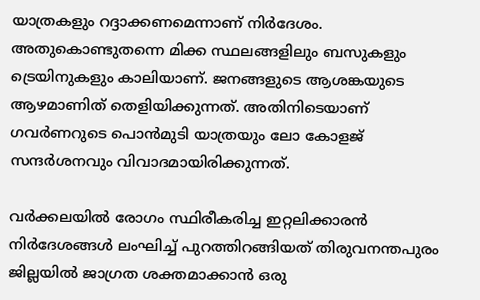യാത്രകളും റദ്ദാക്കണമെന്നാണ് നിര്‍ദേശം. അതുകൊണ്ടുതന്നെ മിക്ക സ്ഥലങ്ങളിലും ബസുകളും ട്രെയിനുകളും കാലിയാണ്. ജനങ്ങളുടെ ആശങ്കയുടെ ആഴമാണിത് തെളിയിക്കുന്നത്. അതിനിടെയാണ് ഗവര്‍ണറുടെ പൊന്‍മുടി യാത്രയും ലോ കോളജ് സന്ദര്‍ശനവും വിവാദമായിരിക്കുന്നത്.

വര്‍ക്കലയില്‍ രോഗം സ്ഥിരീകരിച്ച ഇറ്റലിക്കാരന്‍ നിര്‍ദേശങ്ങള്‍ ലംഘിച്ച് പുറത്തിറങ്ങിയത് തിരുവനന്തപുരം ജില്ലയില്‍ ജാഗ്രത ശക്തമാക്കാന്‍ ഒരു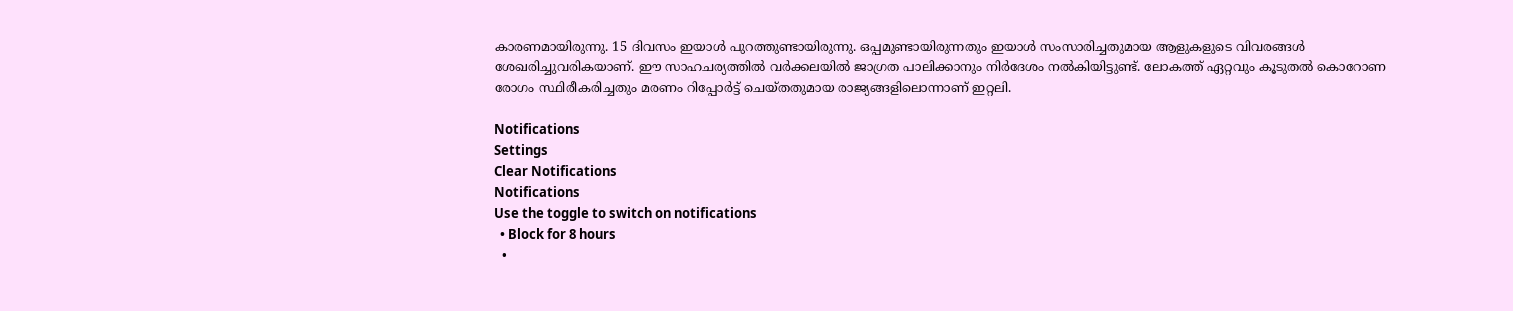കാരണമായിരുന്നു. 15 ദിവസം ഇയാള്‍ പുറത്തുണ്ടായിരുന്നു. ഒപ്പമുണ്ടായിരുന്നതും ഇയാള്‍ സംസാരിച്ചതുമായ ആളുകളുടെ വിവരങ്ങള്‍ ശേഖരിച്ചുവരികയാണ്. ഈ സാഹചര്യത്തില്‍ വര്‍ക്കലയില്‍ ജാഗ്രത പാലിക്കാനും നിര്‍ദേശം നല്‍കിയിട്ടുണ്ട്. ലോകത്ത് ഏറ്റവും കൂടുതല്‍ കൊറോണ രോഗം സ്ഥിരീകരിച്ചതും മരണം റിപ്പോര്‍ട്ട് ചെയ്തതുമായ രാജ്യങ്ങളിലൊന്നാണ് ഇറ്റലി.

Notifications
Settings
Clear Notifications
Notifications
Use the toggle to switch on notifications
  • Block for 8 hours
  •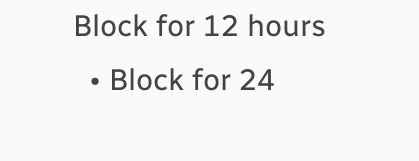Block for 12 hours
  • Block for 24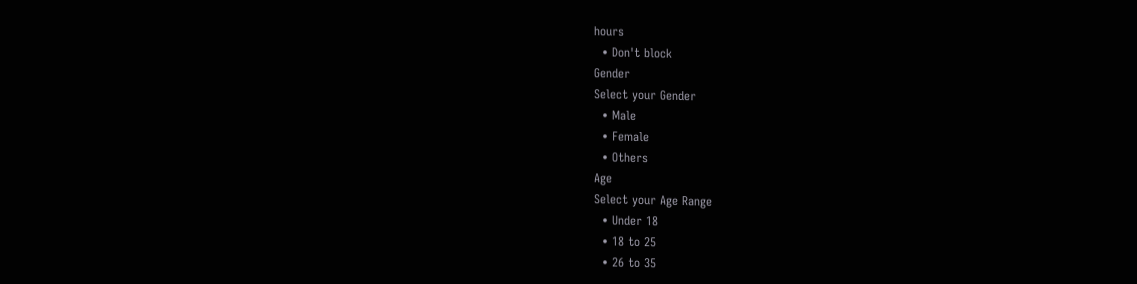hours
  • Don't block
Gender
Select your Gender
  • Male
  • Female
  • Others
Age
Select your Age Range
  • Under 18
  • 18 to 25
  • 26 to 35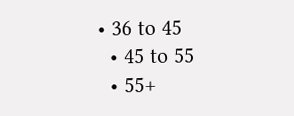• 36 to 45
  • 45 to 55
  • 55+